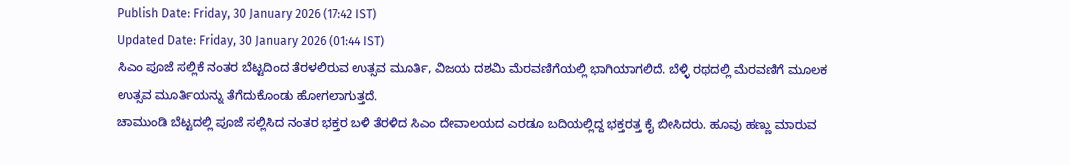Publish Date: Friday, 30 January 2026 (17:42 IST)
Updated Date: Friday, 30 January 2026 (01:44 IST)
ಸಿಎಂ ಪೂಜೆ ಸಲ್ಲಿಕೆ ನಂತರ ಬೆಟ್ಟದಿಂದ ತೆರಳಲಿರುವ ಉತ್ಸವ ಮೂರ್ತಿ, ವಿಜಯ ದಶಮಿ ಮೆರವಣಿಗೆಯಲ್ಲಿ ಭಾಗಿಯಾಗಲಿದೆ. ಬೆಳ್ಳಿ ರಥದಲ್ಲಿ ಮೆರವಣಿಗೆ ಮೂಲಕ ಉತ್ಸವ ಮೂರ್ತಿಯನ್ನು ತೆಗೆದುಕೊಂಡು ಹೋಗಲಾಗುತ್ತದೆ.
ಚಾಮುಂಡಿ ಬೆಟ್ಟದಲ್ಲಿ ಪೂಜೆ ಸಲ್ಲಿಸಿದ ನಂತರ ಭಕ್ತರ ಬಳಿ ತೆರಳಿದ ಸಿಎಂ ದೇವಾಲಯದ ಎರಡೂ ಬದಿಯಲ್ಲಿದ್ದ ಭಕ್ತರತ್ತ ಕೈ ಬೀಸಿದರು. ಹೂವು ಹಣ್ಣು ಮಾರುವ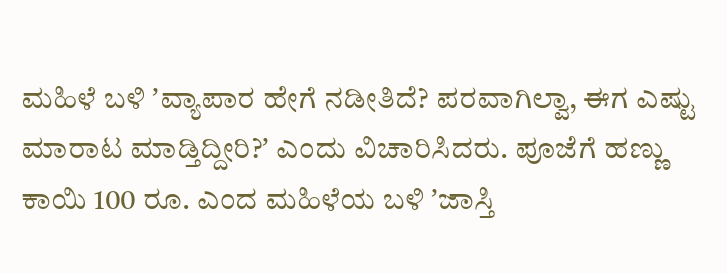ಮಹಿಳೆ ಬಳಿ ʼವ್ಯಾಪಾರ ಹೇಗೆ ನಡೀತಿದೆ? ಪರವಾಗಿಲ್ವಾ, ಈಗ ಎಷ್ಟು ಮಾರಾಟ ಮಾಡ್ತಿದ್ದೀರಿ?ʼ ಎಂದು ವಿಚಾರಿಸಿದರು. ಪೂಜೆಗೆ ಹಣ್ಣು ಕಾಯಿ 100 ರೂ. ಎಂದ ಮಹಿಳೆಯ ಬಳಿ ʼಜಾಸ್ತಿ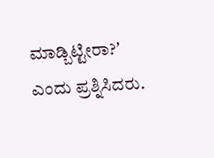ಮಾಡ್ಬಿಟ್ಟೀರಾ?ʼ ಎಂದು ಪ್ರಶ್ನಿಸಿದರು.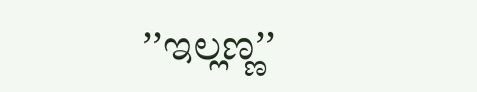ʼʼಇಲ್ಲಣ್ಣʼʼ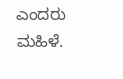ಎಂದರು ಮಹಿಳೆ.